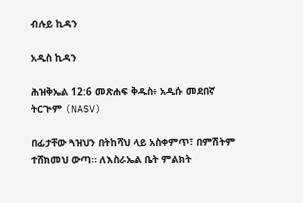ብሉይ ኪዳን

አዲስ ኪዳን

ሕዝቅኤል 12:6 መጽሐፍ ቅዱስ፥ አዲሱ መደበኛ ትርጒም (NASV)

በፊታቸው ጓዝህን በትከሻህ ላይ አስቀምጥ፣ በምሽትም ተሸክመህ ውጣ። ለእስራኤል ቤት ምልክት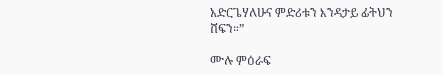አድርጌሃለሁና ምድሪቱን እንዳታይ ፊትህን ሸፍን።”

ሙሉ ምዕራፍ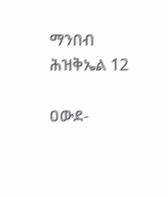ማንበብ ሕዝቅኤል 12

ዐውደ-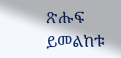ጽሑፍ ይመልከቱ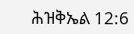ሕዝቅኤል 12:6